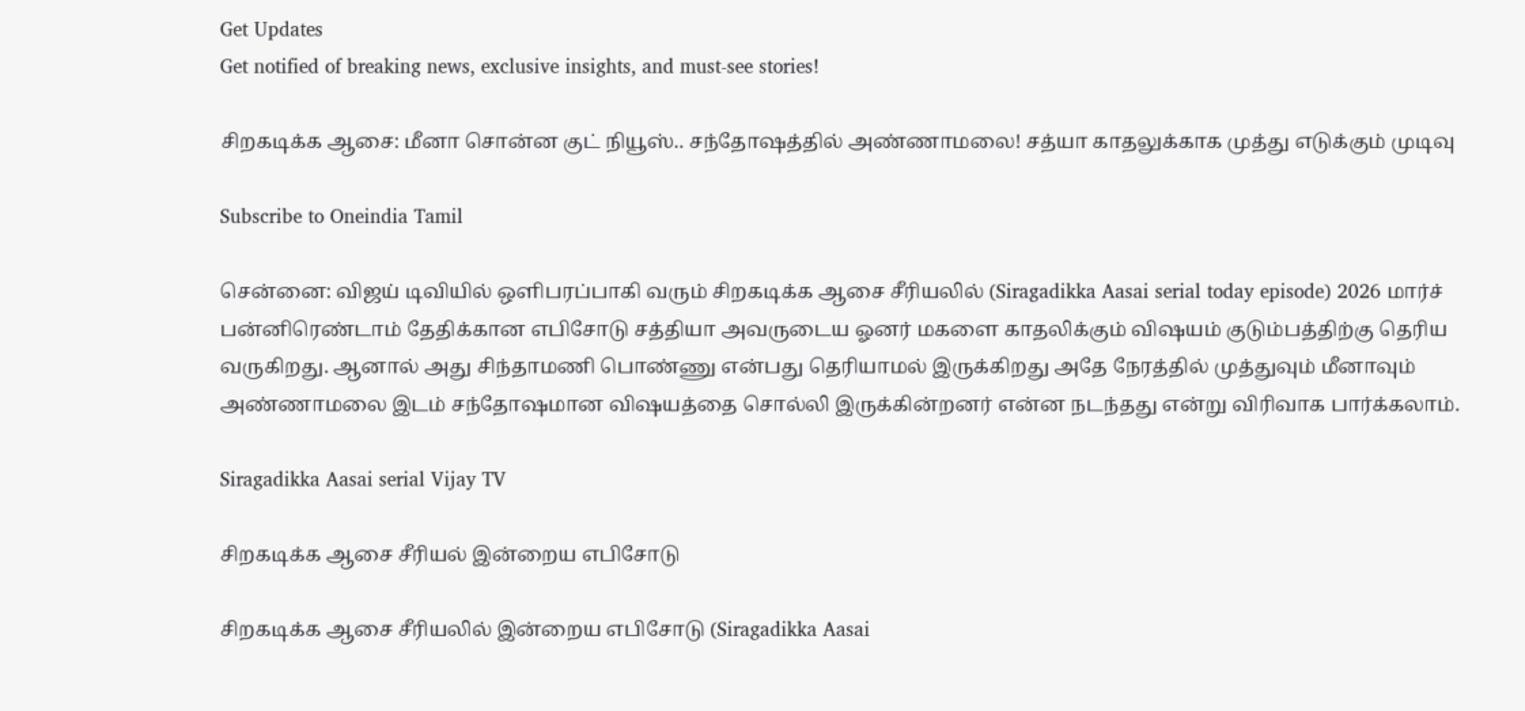Get Updates
Get notified of breaking news, exclusive insights, and must-see stories!

சிறகடிக்க ஆசை: மீனா சொன்ன குட் நியூஸ்.. சந்தோஷத்தில் அண்ணாமலை! சத்யா காதலுக்காக முத்து எடுக்கும் முடிவு

Subscribe to Oneindia Tamil

சென்னை: விஜய் டிவியில் ஒளிபரப்பாகி வரும் சிறகடிக்க ஆசை சீரியலில் (Siragadikka Aasai serial today episode) 2026 மார்ச் பன்னிரெண்டாம் தேதிக்கான எபிசோடு சத்தியா அவருடைய ஓனர் மகளை காதலிக்கும் விஷயம் குடும்பத்திற்கு தெரிய வருகிறது. ஆனால் அது சிந்தாமணி பொண்ணு என்பது தெரியாமல் இருக்கிறது அதே நேரத்தில் முத்துவும் மீனாவும் அண்ணாமலை இடம் சந்தோஷமான விஷயத்தை சொல்லி இருக்கின்றனர் என்ன நடந்தது என்று விரிவாக பார்க்கலாம்.

Siragadikka Aasai serial Vijay TV

சிறகடிக்க ஆசை சீரியல் இன்றைய எபிசோடு

சிறகடிக்க ஆசை சீரியலில் இன்றைய எபிசோடு (Siragadikka Aasai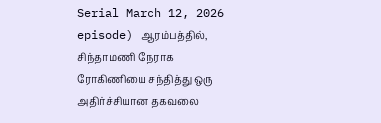Serial March 12, 2026 episode) ஆரம்பத்தில், சிந்தாமணி நேராக ரோகிணியை சந்தித்து ஒரு அதிர்ச்சியான தகவலை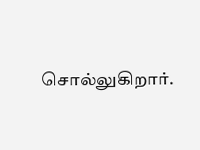சொல்லுகிறார்.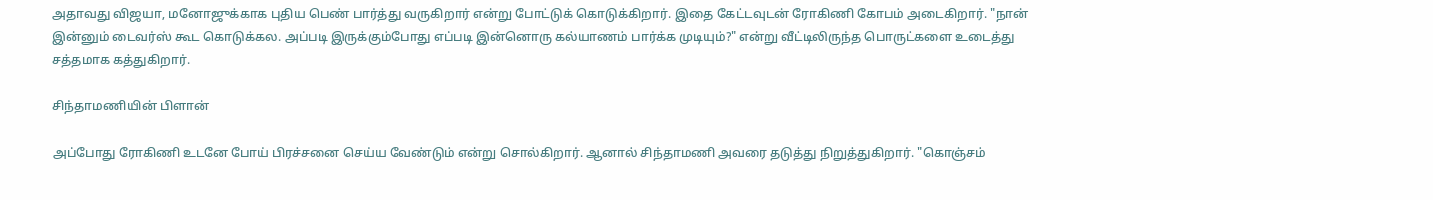அதாவது விஜயா, மனோஜுக்காக புதிய பெண் பார்த்து வருகிறார் என்று போட்டுக் கொடுக்கிறார். இதை கேட்டவுடன் ரோகிணி கோபம் அடைகிறார். "நான் இன்னும் டைவர்ஸ் கூட கொடுக்கல. அப்படி இருக்கும்போது எப்படி இன்னொரு கல்யாணம் பார்க்க முடியும்?" என்று வீட்டிலிருந்த பொருட்களை உடைத்து சத்தமாக கத்துகிறார்.

சிந்தாமணியின் பிளான்

அப்போது ரோகிணி உடனே போய் பிரச்சனை செய்ய வேண்டும் என்று சொல்கிறார். ஆனால் சிந்தாமணி அவரை தடுத்து நிறுத்துகிறார். "கொஞ்சம்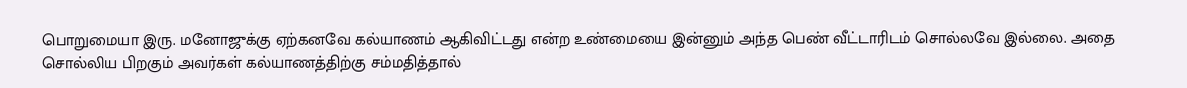பொறுமையா இரு. மனோஜுக்கு ஏற்கனவே கல்யாணம் ஆகிவிட்டது என்ற உண்மையை இன்னும் அந்த பெண் வீட்டாரிடம் சொல்லவே இல்லை. அதை சொல்லிய பிறகும் அவர்கள் கல்யாணத்திற்கு சம்மதித்தால்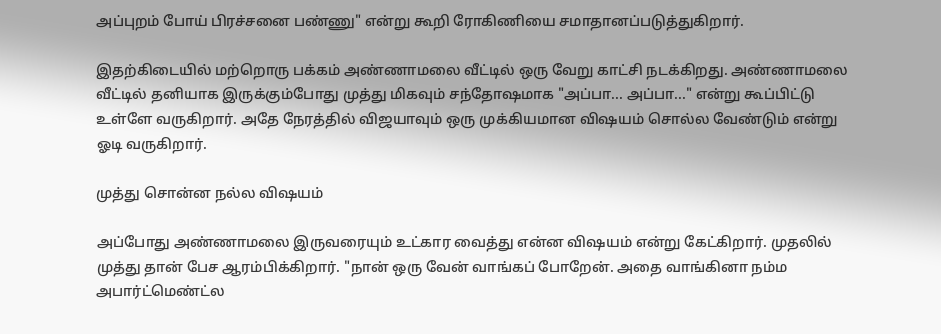அப்புறம் போய் பிரச்சனை பண்ணு" என்று கூறி ரோகிணியை சமாதானப்படுத்துகிறார்.

இதற்கிடையில் மற்றொரு பக்கம் அண்ணாமலை வீட்டில் ஒரு வேறு காட்சி நடக்கிறது. அண்ணாமலை வீட்டில் தனியாக இருக்கும்போது முத்து மிகவும் சந்தோஷமாக "அப்பா... அப்பா..." என்று கூப்பிட்டு உள்ளே வருகிறார். அதே நேரத்தில் விஜயாவும் ஒரு முக்கியமான விஷயம் சொல்ல வேண்டும் என்று ஓடி வருகிறார்.

முத்து சொன்ன நல்ல விஷயம்

அப்போது அண்ணாமலை இருவரையும் உட்கார வைத்து என்ன விஷயம் என்று கேட்கிறார். முதலில் முத்து தான் பேச ஆரம்பிக்கிறார். "நான் ஒரு வேன் வாங்கப் போறேன். அதை வாங்கினா நம்ம அபார்ட்மெண்ட்ல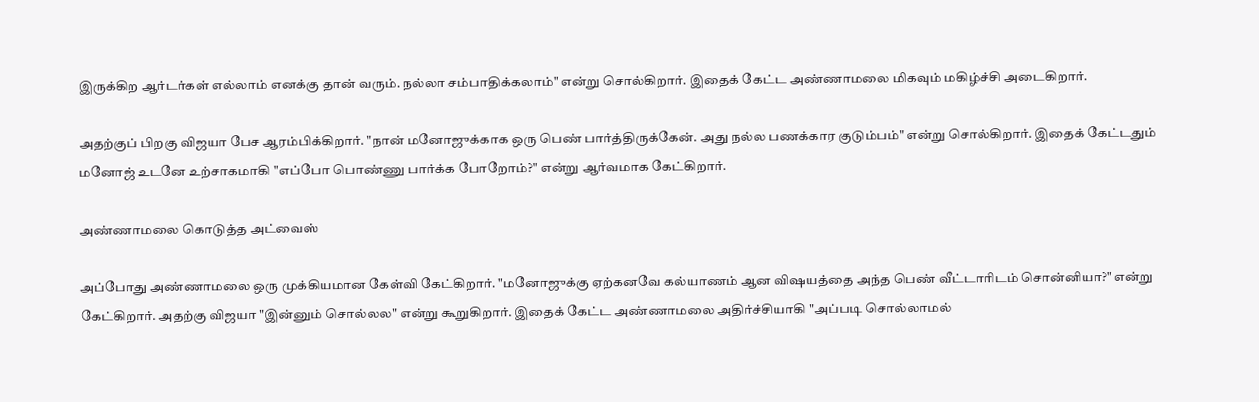இருக்கிற ஆர்டர்கள் எல்லாம் எனக்கு தான் வரும். நல்லா சம்பாதிக்கலாம்" என்று சொல்கிறார். இதைக் கேட்ட அண்ணாமலை மிகவும் மகிழ்ச்சி அடைகிறார்.

அதற்குப் பிறகு விஜயா பேச ஆரம்பிக்கிறார். "நான் மனோஜுக்காக ஒரு பெண் பார்த்திருக்கேன். அது நல்ல பணக்கார குடும்பம்" என்று சொல்கிறார். இதைக் கேட்டதும் மனோஜ் உடனே உற்சாகமாகி "எப்போ பொண்ணு பார்க்க போறோம்?" என்று ஆர்வமாக கேட்கிறார்.

அண்ணாமலை கொடுத்த அட்வைஸ்

அப்போது அண்ணாமலை ஒரு முக்கியமான கேள்வி கேட்கிறார். "மனோஜுக்கு ஏற்கனவே கல்யாணம் ஆன விஷயத்தை அந்த பெண் வீட்டாரிடம் சொன்னியா?" என்று கேட்கிறார். அதற்கு விஜயா "இன்னும் சொல்லல" என்று கூறுகிறார். இதைக் கேட்ட அண்ணாமலை அதிர்ச்சியாகி "அப்படி சொல்லாமல்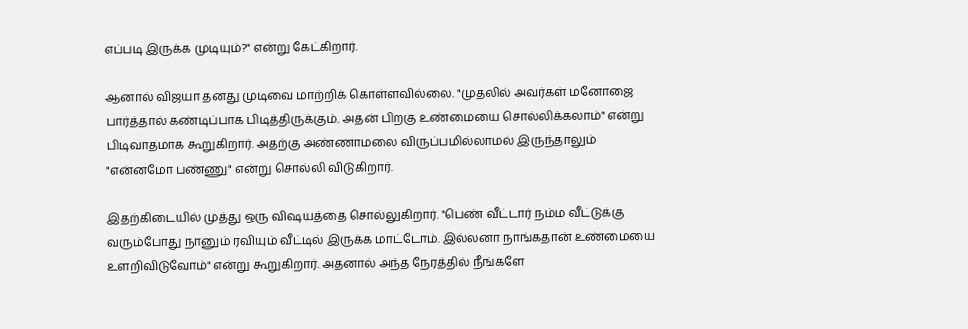எப்படி இருக்க முடியும்?" என்று கேட்கிறார்.

ஆனால் விஜயா தனது முடிவை மாற்றிக் கொள்ளவில்லை. "முதலில் அவர்கள் மனோஜை பார்த்தால் கண்டிப்பாக பிடித்திருக்கும். அதன் பிறகு உண்மையை சொல்லிக்கலாம்" என்று பிடிவாதமாக கூறுகிறார். அதற்கு அண்ணாமலை விருப்பமில்லாமல் இருந்தாலும் "என்னமோ பண்ணு" என்று சொல்லி விடுகிறார்.

இதற்கிடையில் முத்து ஒரு விஷயத்தை சொல்லுகிறார். "பெண் வீட்டார் நம்ம வீட்டுக்கு வரும்போது நானும் ரவியும் வீட்டில் இருக்க மாட்டோம். இல்லனா நாங்கதான் உண்மையை உளறிவிடுவோம்" என்று கூறுகிறார். அதனால் அந்த நேரத்தில் நீங்களே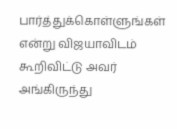பார்த்துக்கொள்ளுங்கள் என்று விஜயாவிடம் கூறிவிட்டு அவர் அங்கிருந்து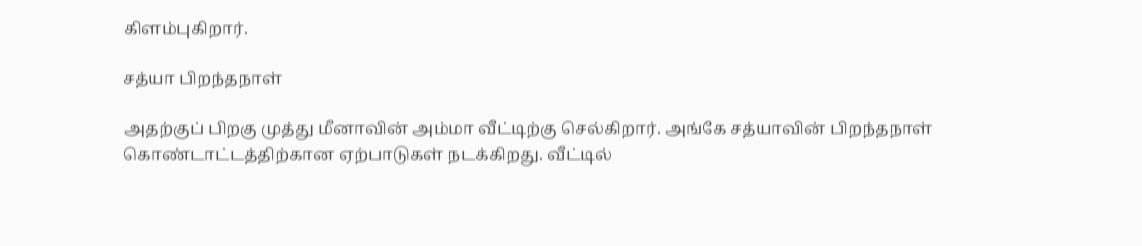கிளம்புகிறார்.

சத்யா பிறந்தநாள்

அதற்குப் பிறகு முத்து மீனாவின் அம்மா வீட்டிற்கு செல்கிறார். அங்கே சத்யாவின் பிறந்தநாள் கொண்டாட்டத்திற்கான ஏற்பாடுகள் நடக்கிறது. வீட்டில்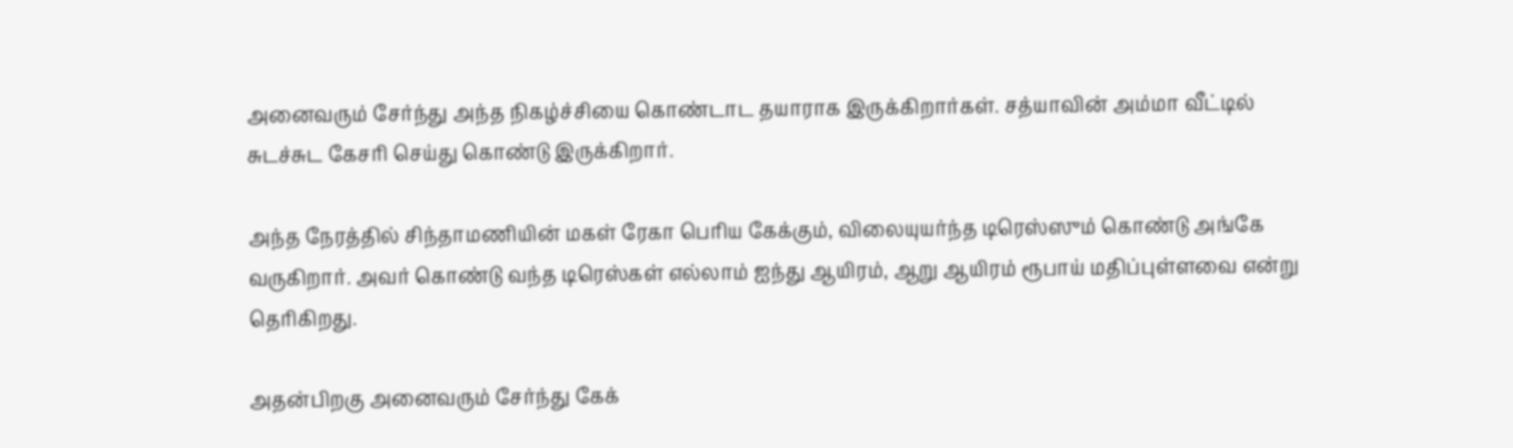அனைவரும் சேர்ந்து அந்த நிகழ்ச்சியை கொண்டாட தயாராக இருக்கிறார்கள். சத்யாவின் அம்மா வீட்டில் சுடச்சுட கேசரி செய்து கொண்டு இருக்கிறார்.

அந்த நேரத்தில் சிந்தாமணியின் மகள் ரேகா பெரிய கேக்கும், விலையுயர்ந்த டிரெஸ்ஸும் கொண்டு அங்கே வருகிறார். அவர் கொண்டு வந்த டிரெஸ்கள் எல்லாம் ஐந்து ஆயிரம், ஆறு ஆயிரம் ரூபாய் மதிப்புள்ளவை என்று தெரிகிறது.

அதன்பிறகு அனைவரும் சேர்ந்து கேக்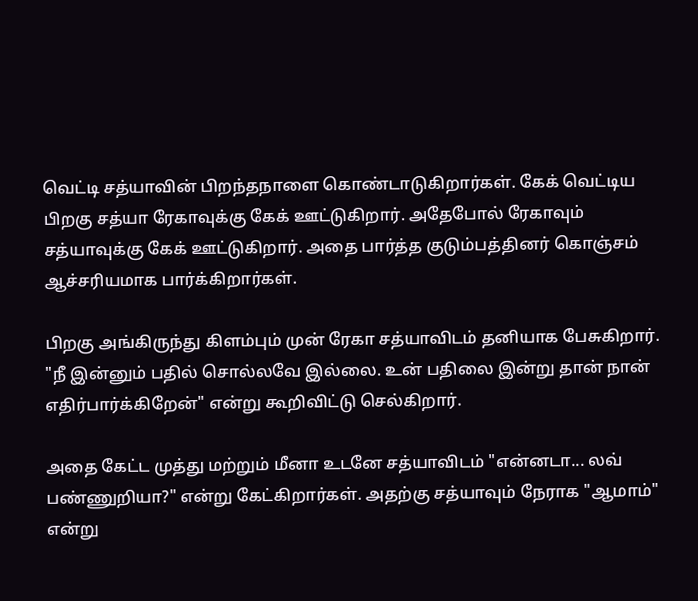வெட்டி சத்யாவின் பிறந்தநாளை கொண்டாடுகிறார்கள். கேக் வெட்டிய பிறகு சத்யா ரேகாவுக்கு கேக் ஊட்டுகிறார். அதேபோல் ரேகாவும் சத்யாவுக்கு கேக் ஊட்டுகிறார். அதை பார்த்த குடும்பத்தினர் கொஞ்சம் ஆச்சரியமாக பார்க்கிறார்கள்.

பிறகு அங்கிருந்து கிளம்பும் முன் ரேகா சத்யாவிடம் தனியாக பேசுகிறார். "நீ இன்னும் பதில் சொல்லவே இல்லை. உன் பதிலை இன்று தான் நான் எதிர்பார்க்கிறேன்" என்று கூறிவிட்டு செல்கிறார்.

அதை கேட்ட முத்து மற்றும் மீனா உடனே சத்யாவிடம் "என்னடா... லவ் பண்ணுறியா?" என்று கேட்கிறார்கள். அதற்கு சத்யாவும் நேராக "ஆமாம்" என்று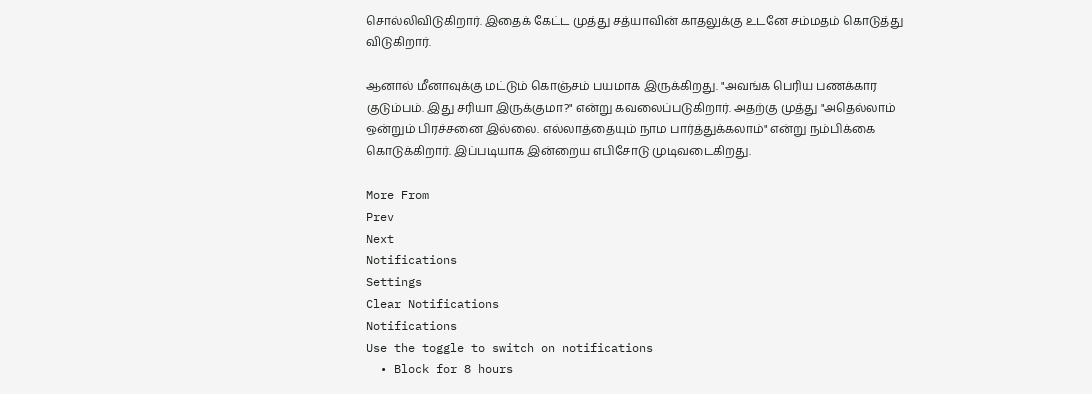சொல்லிவிடுகிறார். இதைக் கேட்ட முத்து சத்யாவின் காதலுக்கு உடனே சம்மதம் கொடுத்து விடுகிறார்.

ஆனால் மீனாவுக்கு மட்டும் கொஞ்சம் பயமாக இருக்கிறது. "அவங்க பெரிய பணக்கார குடும்பம். இது சரியா இருக்குமா?" என்று கவலைப்படுகிறார். அதற்கு முத்து "அதெல்லாம் ஒன்றும் பிரச்சனை இல்லை. எல்லாத்தையும் நாம பார்த்துக்கலாம்" என்று நம்பிக்கை கொடுக்கிறார். இப்படியாக இன்றைய எபிசோடு முடிவடைகிறது.

More From
Prev
Next
Notifications
Settings
Clear Notifications
Notifications
Use the toggle to switch on notifications
  • Block for 8 hours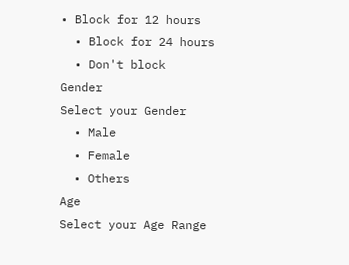• Block for 12 hours
  • Block for 24 hours
  • Don't block
Gender
Select your Gender
  • Male
  • Female
  • Others
Age
Select your Age Range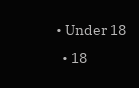• Under 18
  • 18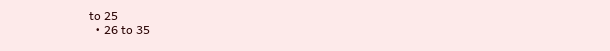to 25
  • 26 to 35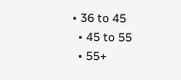• 36 to 45
  • 45 to 55
  • 55+